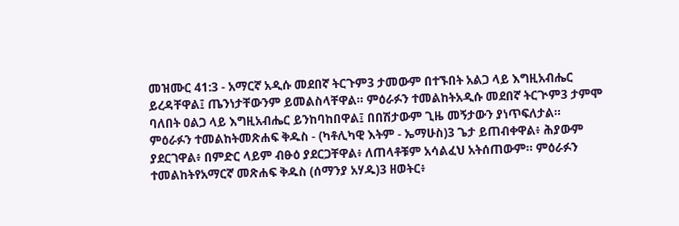መዝሙር 41:3 - አማርኛ አዲሱ መደበኛ ትርጉም3 ታመውም በተኙበት አልጋ ላይ እግዚአብሔር ይረዳቸዋል፤ ጤንነታቸውንም ይመልስላቸዋል። ምዕራፉን ተመልከትአዲሱ መደበኛ ትርጒም3 ታምሞ ባለበት ዐልጋ ላይ እግዚአብሔር ይንከባከበዋል፤ በበሽታውም ጊዜ መኝታውን ያነጥፍለታል። ምዕራፉን ተመልከትመጽሐፍ ቅዱስ - (ካቶሊካዊ እትም - ኤማሁስ)3 ጌታ ይጠብቀዋል፥ ሕያውም ያደርገዋል፥ በምድር ላይም ብፁዕ ያደርጋቸዋል፥ ለጠላቶቹም አሳልፈህ አትሰጠውም። ምዕራፉን ተመልከትየአማርኛ መጽሐፍ ቅዱስ (ሰማንያ አሃዱ)3 ዘወትር፥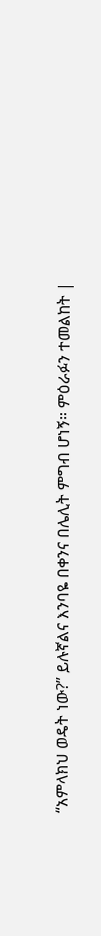“አምላክህ ወዴት ነው?” ይሉኛልና እንባዬ በቀንና በሌሊት ምግብ ሆነኝ። ምዕራፉን ተመልከት |